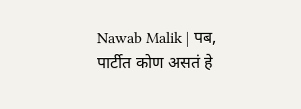Nawab Malik | पब, पार्टीत कोण असतं हे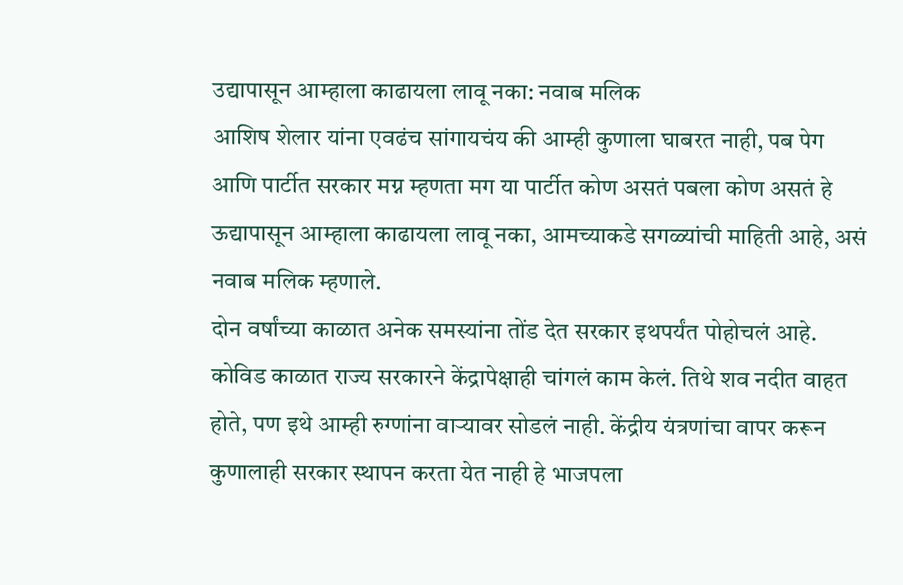उद्यापासून आम्हाला काढायला लावू नका: नवाब मलिक
आशिष शेलार यांना एवढंच सांगायचंय की आम्ही कुणाला घाबरत नाही, पब पेग आणि पार्टीत सरकार मग्न म्हणता मग या पार्टीत कोण असतं पबला कोण असतं हे ऊद्यापासून आम्हाला काढायला लावू नका, आमच्याकडे सगळ्यांची माहिती आहे, असं नवाब मलिक म्हणाले.
दोन वर्षांच्या काळात अनेक समस्यांना तोंड देत सरकार इथपर्यंत पोहोचलं आहे. कोविड काळात राज्य सरकारने केंद्रापेक्षाही चांगलं काम केलं. तिथे शव नदीत वाहत होते, पण इथे आम्ही रुग्णांना वाऱ्यावर सोडलं नाही. केंद्रीय यंत्रणांचा वापर करून कुणालाही सरकार स्थापन करता येत नाही हे भाजपला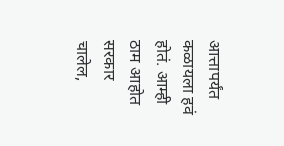आत्तापर्यंत कळायला हवं होतं. आम्ही ठाम आहोत सरकार चालेल,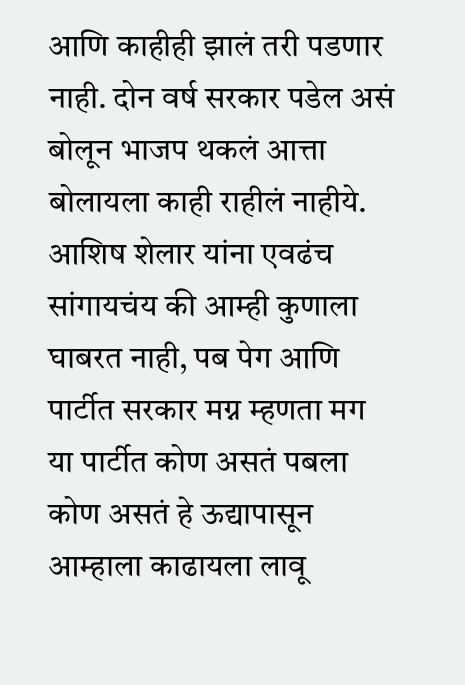आणि काहीही झालं तरी पडणार नाही. दोन वर्ष सरकार पडेल असं बोलून भाजप थकलं आत्ता बोलायला काही राहीलं नाहीये. आशिष शेलार यांना एवढंच सांगायचंय की आम्ही कुणाला घाबरत नाही, पब पेग आणि पार्टीत सरकार मग्न म्हणता मग या पार्टीत कोण असतं पबला कोण असतं हे ऊद्यापासून आम्हाला काढायला लावू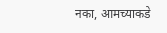नका, आमच्याकडे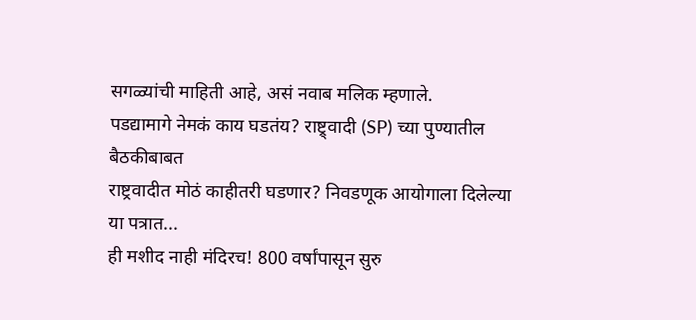सगळ्यांची माहिती आहे, असं नवाब मलिक म्हणाले.
पडद्यामागे नेमकं काय घडतंय? राष्ट्र्वादी (SP) च्या पुण्यातील बैठकीबाबत
राष्ट्रवादीत मोठं काहीतरी घडणार? निवडणूक आयोगाला दिलेल्या या पत्रात...
ही मशीद नाही मंदिरच! 800 वर्षांपासून सुरु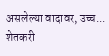असलेल्या वादावर, उच्च...
शेतकरी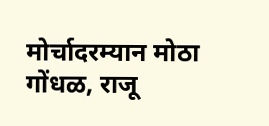मोर्चादरम्यान मोठा गोंधळ, राजू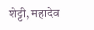शेट्टी, महादेव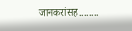जानकरांसह........